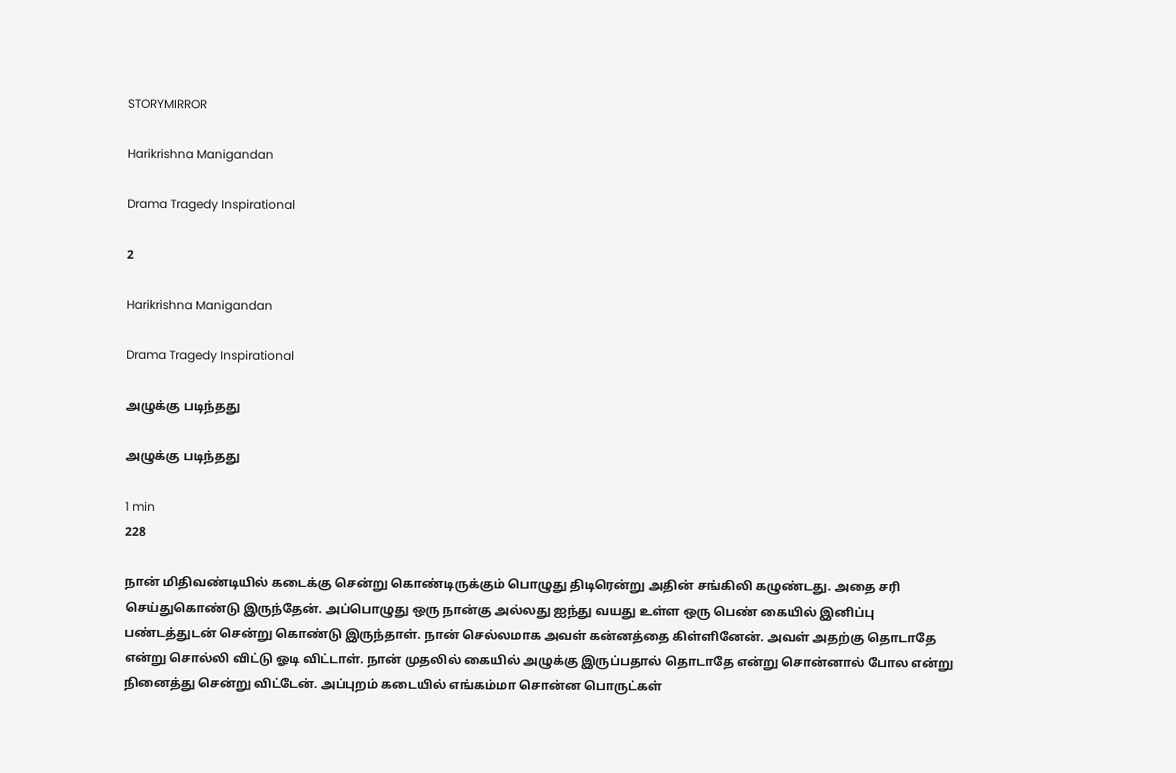STORYMIRROR

Harikrishna Manigandan

Drama Tragedy Inspirational

2

Harikrishna Manigandan

Drama Tragedy Inspirational

அழுக்கு படிந்தது

அழுக்கு படிந்தது

1 min
228

நான் மிதிவண்டியில் கடைக்கு சென்று கொண்டிருக்கும் பொழுது திடிரென்று அதின் சங்கிலி கழுண்டது. அதை சரி செய்துகொண்டு இருந்தேன். அப்பொழுது ஒரு நான்கு அல்லது ஐந்து வயது உள்ள ஒரு பெண் கையில் இனிப்பு பண்டத்துடன் சென்று கொண்டு இருந்தாள். நான் செல்லமாக அவள் கன்னத்தை கிள்ளினேன். அவள் அதற்கு தொடாதே என்று சொல்லி விட்டு ஓடி விட்டாள். நான் முதலில் கையில் அழுக்கு இருப்பதால் தொடாதே என்று சொன்னால் போல என்று நினைத்து சென்று விட்டேன். அப்புறம் கடையில் எங்கம்மா சொன்ன பொருட்கள்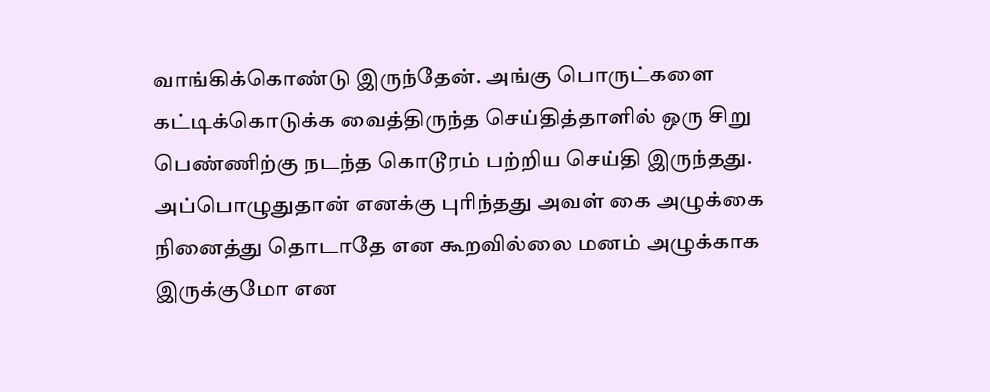வாங்கிக்கொண்டு இருந்தேன். அங்கு பொருட்களை கட்டிக்கொடுக்க வைத்திருந்த செய்தித்தாளில் ஒரு சிறு பெண்ணிற்கு நடந்த கொடூரம் பற்றிய செய்தி இருந்தது. அப்பொழுதுதான் எனக்கு புரிந்தது அவள் கை அழுக்கை நினைத்து தொடாதே என கூறவில்லை மனம் அழுக்காக இருக்குமோ என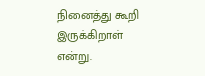நினைத்து கூறி இருக்கிறாள் என்று.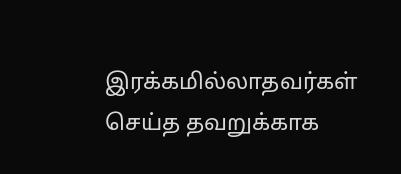இரக்கமில்லாதவர்கள் செய்த தவறுக்காக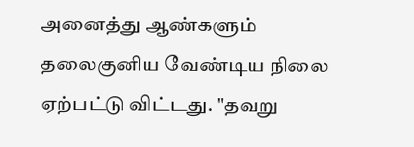அனைத்து ஆண்களும் தலைகுனிய வேண்டிய நிலை ஏற்பட்டு விட்டது. "தவறு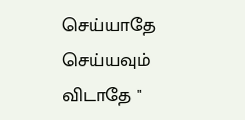செய்யாதே செய்யவும் விடாதே "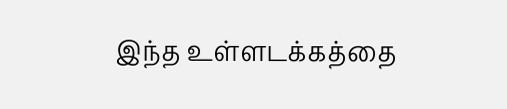இந்த உள்ளடக்கத்தை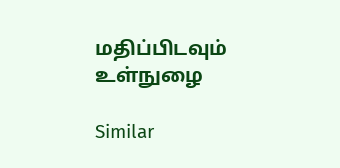மதிப்பிடவும்
உள்நுழை

Similar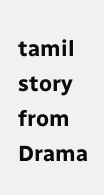tamil story from Drama